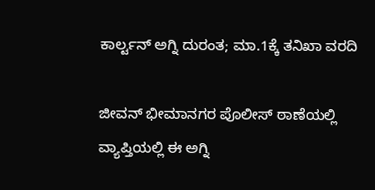ಕಾರ್ಲ್ಟನ್ ಅಗ್ನಿ ದುರಂತ; ಮಾ.1ಕ್ಕೆ ತನಿಖಾ ವರದಿ

ಜೀವನ್ ಭೀಮಾನಗರ ಪೊಲೀಸ್ ಠಾಣೆಯಲ್ಲಿ ವ್ಯಾಪ್ತಿಯಲ್ಲಿ ಈ ಅಗ್ನಿ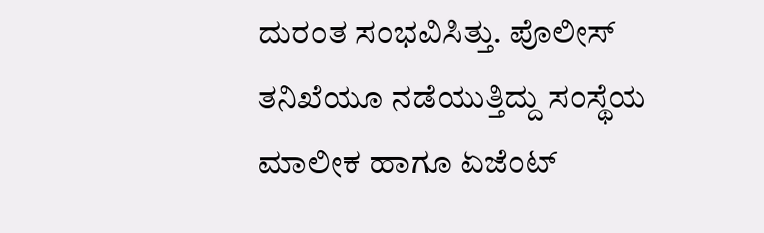ದುರಂತ ಸಂಭವಿಸಿತ್ತು. ಪೊಲೀಸ್ ತನಿಖೆಯೂ ನಡೆಯುತ್ತಿದ್ದು ಸಂಸ್ಥೆಯ ಮಾಲೀಕ ಹಾಗೂ ಏಜೆಂಟ್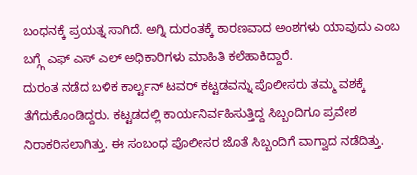ಬಂಧನಕ್ಕೆ ಪ್ರಯತ್ನ ಸಾಗಿದೆ. ಅಗ್ನಿ ದುರಂತಕ್ಕೆ ಕಾರಣವಾದ ಅಂಶಗಳು ಯಾವುದು ಎಂಬ ಬಗ್ಗ್ಗೆ ಎಫ್ ಎಸ್ ಎಲ್ ಅಧಿಕಾರಿಗಳು ಮಾಹಿತಿ ಕಲೆಹಾಕಿದ್ದಾರೆ.
ದುರಂತ ನಡೆದ ಬಳಿಕ ಕಾರ್ಲ್ಟನ್ ಟವರ್ ಕಟ್ಟಡವನ್ನು ಪೊಲೀಸರು ತಮ್ಮ ವಶಕ್ಕೆ ತೆಗೆದುಕೊಂಡಿದ್ದರು. ಕಟ್ಟಡದಲ್ಲಿ ಕಾರ್ಯನಿರ್ವಹಿಸುತ್ತಿದ್ದ ಸಿಬ್ಬಂದಿಗೂ ಪ್ರವೇಶ ನಿರಾಕರಿಸಲಾಗಿತ್ತು. ಈ ಸಂಬಂಧ ಪೊಲೀಸರ ಜೊತೆ ಸಿಬ್ಬಂದಿಗೆ ವಾಗ್ವಾದ ನಡೆದಿತ್ತು.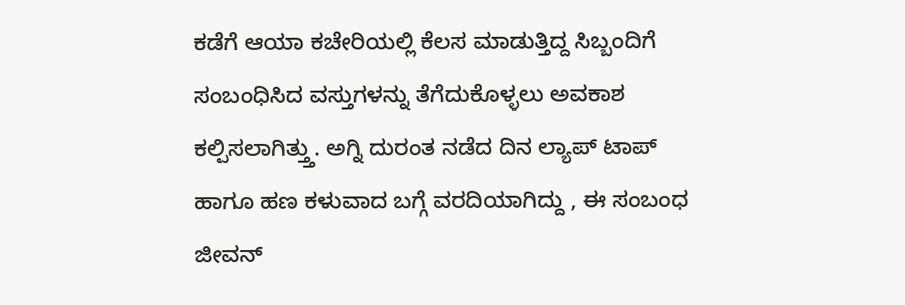ಕಡೆಗೆ ಆಯಾ ಕಚೇರಿಯಲ್ಲಿ ಕೆಲಸ ಮಾಡುತ್ತಿದ್ದ ಸಿಬ್ಬಂದಿಗೆ ಸಂಬಂಧಿಸಿದ ವಸ್ತುಗಳನ್ನು ತೆಗೆದುಕೊಳ್ಳಲು ಅವಕಾಶ ಕಲ್ಪಿಸಲಾಗಿತ್ತ್ತು. ಅಗ್ನಿ ದುರಂತ ನಡೆದ ದಿನ ಲ್ಯಾಪ್ ಟಾಪ್ ಹಾಗೂ ಹಣ ಕಳುವಾದ ಬಗ್ಗೆ ವರದಿಯಾಗಿದ್ದು , ಈ ಸಂಬಂಧ ಜೀವನ್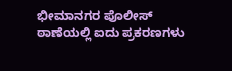ಭೀಮಾನಗರ ಪೊಲೀಸ್ ಠಾಣೆಯಲ್ಲಿ ಐದು ಪ್ರಕರಣಗಳು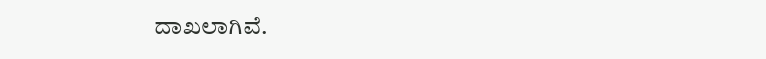ದಾಖಲಾಗಿವೆ.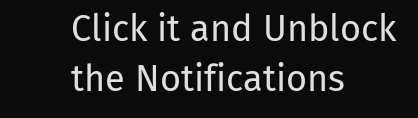Click it and Unblock the Notifications